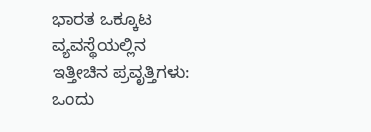ಭಾರತ ಒಕ್ಕೂಟ ವ್ಯವಸ್ಥೆಯಲ್ಲಿನ ಇತ್ತೀಚಿನ ಪ್ರವೃತ್ತಿಗಳು: ಒಂದು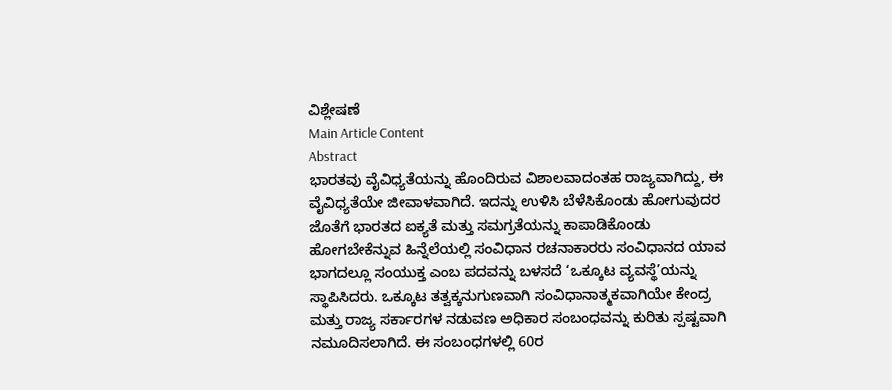ವಿಶ್ಲೇಷಣೆ
Main Article Content
Abstract
ಭಾರತವು ವೈವಿಧ್ಯತೆಯನ್ನು ಹೊಂದಿರುವ ವಿಶಾಲವಾದಂತಹ ರಾಜ್ಯವಾಗಿದ್ದು, ಈ ವೈವಿಧ್ಯತೆಯೇ ಜೀವಾಳವಾಗಿದೆ. ಇದನ್ನು ಉಳಿಸಿ ಬೆಳೆಸಿಕೊಂಡು ಹೋಗುವುದರ ಜೊತೆಗೆ ಭಾರತದ ಐಕ್ಯತೆ ಮತ್ತು ಸಮಗ್ರತೆಯನ್ನು ಕಾಪಾಡಿಕೊಂಡು ಹೋಗಬೇಕೆನ್ನುವ ಹಿನ್ನೆಲೆಯಲ್ಲಿ ಸಂವಿಧಾನ ರಚನಾಕಾರರು ಸಂವಿಧಾನದ ಯಾವ ಭಾಗದಲ್ಲೂ ಸಂಯುಕ್ತ ಎಂಬ ಪದವನ್ನು ಬಳಸದೆ ‘ಒಕ್ಕೂಟ ವ್ಯವಸ್ಥೆ’ಯನ್ನು ಸ್ಥಾಪಿಸಿದರು. ಒಕ್ಕೂಟ ತತ್ವಕ್ಕನುಗುಣವಾಗಿ ಸಂವಿಧಾನಾತ್ಮಕವಾಗಿಯೇ ಕೇಂದ್ರ ಮತ್ತು ರಾಜ್ಯ ಸರ್ಕಾರಗಳ ನಡುವಣ ಅಧಿಕಾರ ಸಂಬಂಧವನ್ನು ಕುರಿತು ಸ್ಪಷ್ಟವಾಗಿ ನಮೂದಿಸಲಾಗಿದೆ. ಈ ಸಂಬಂಧಗಳಲ್ಲಿ 60ರ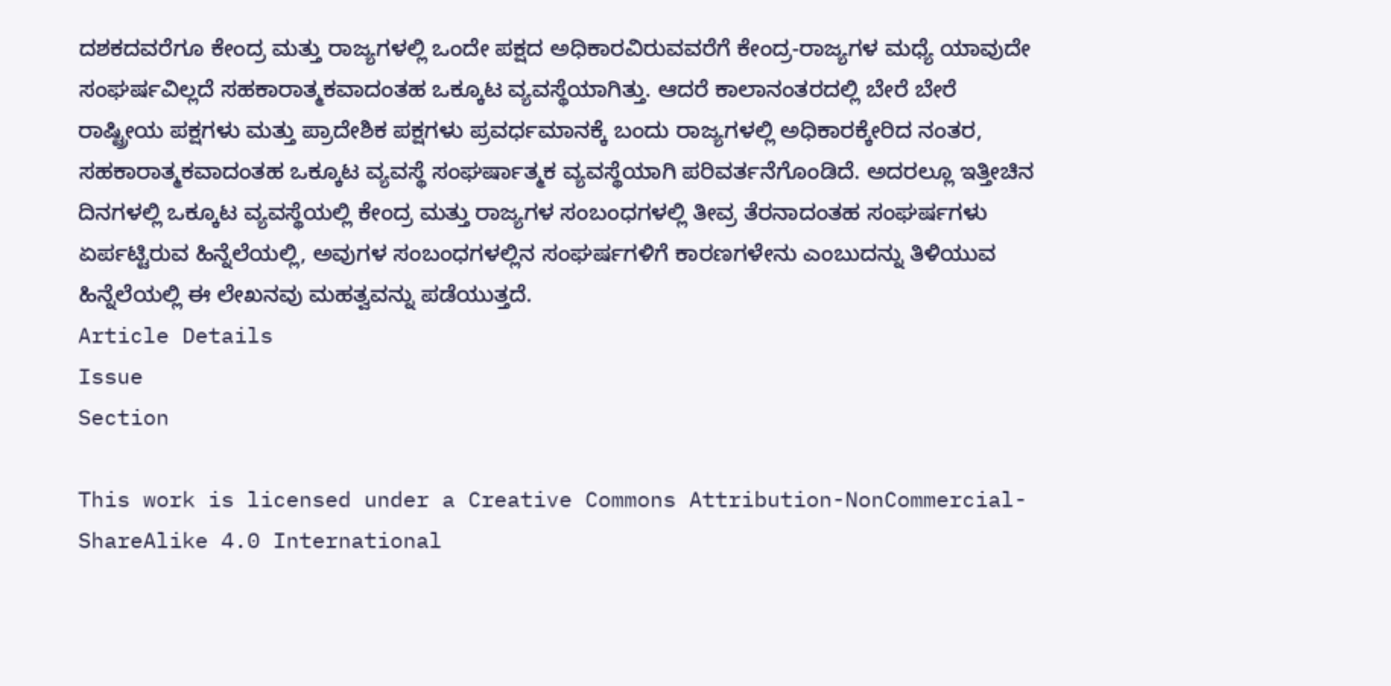ದಶಕದವರೆಗೂ ಕೇಂದ್ರ ಮತ್ತು ರಾಜ್ಯಗಳಲ್ಲಿ ಒಂದೇ ಪಕ್ಷದ ಅಧಿಕಾರವಿರುವವರೆಗೆ ಕೇಂದ್ರ-ರಾಜ್ಯಗಳ ಮಧ್ಯೆ ಯಾವುದೇ ಸಂಘರ್ಷವಿಲ್ಲದೆ ಸಹಕಾರಾತ್ಮಕವಾದಂತಹ ಒಕ್ಕೂಟ ವ್ಯವಸ್ಥೆಯಾಗಿತ್ತು. ಆದರೆ ಕಾಲಾನಂತರದಲ್ಲಿ ಬೇರೆ ಬೇರೆ ರಾಷ್ಟ್ರೀಯ ಪಕ್ಷಗಳು ಮತ್ತು ಪ್ರಾದೇಶಿಕ ಪಕ್ಷಗಳು ಪ್ರವರ್ಧಮಾನಕ್ಕೆ ಬಂದು ರಾಜ್ಯಗಳಲ್ಲಿ ಅಧಿಕಾರಕ್ಕೇರಿದ ನಂತರ, ಸಹಕಾರಾತ್ಮಕವಾದಂತಹ ಒಕ್ಕೂಟ ವ್ಯವಸ್ಥೆ ಸಂಘರ್ಷಾತ್ಮಕ ವ್ಯವಸ್ಥೆಯಾಗಿ ಪರಿವರ್ತನೆಗೊಂಡಿದೆ. ಅದರಲ್ಲೂ ಇತ್ತೀಚಿನ ದಿನಗಳಲ್ಲಿ ಒಕ್ಕೂಟ ವ್ಯವಸ್ಥೆಯಲ್ಲಿ ಕೇಂದ್ರ ಮತ್ತು ರಾಜ್ಯಗಳ ಸಂಬಂಧಗಳಲ್ಲಿ ತೀವ್ರ ತೆರನಾದಂತಹ ಸಂಘರ್ಷಗಳು ಏರ್ಪಟ್ಟಿರುವ ಹಿನ್ನೆಲೆಯಲ್ಲಿ, ಅವುಗಳ ಸಂಬಂಧಗಳಲ್ಲಿನ ಸಂಘರ್ಷಗಳಿಗೆ ಕಾರಣಗಳೇನು ಎಂಬುದನ್ನು ತಿಳಿಯುವ ಹಿನ್ನೆಲೆಯಲ್ಲಿ ಈ ಲೇಖನವು ಮಹತ್ವವನ್ನು ಪಡೆಯುತ್ತದೆ.
Article Details
Issue
Section

This work is licensed under a Creative Commons Attribution-NonCommercial-ShareAlike 4.0 International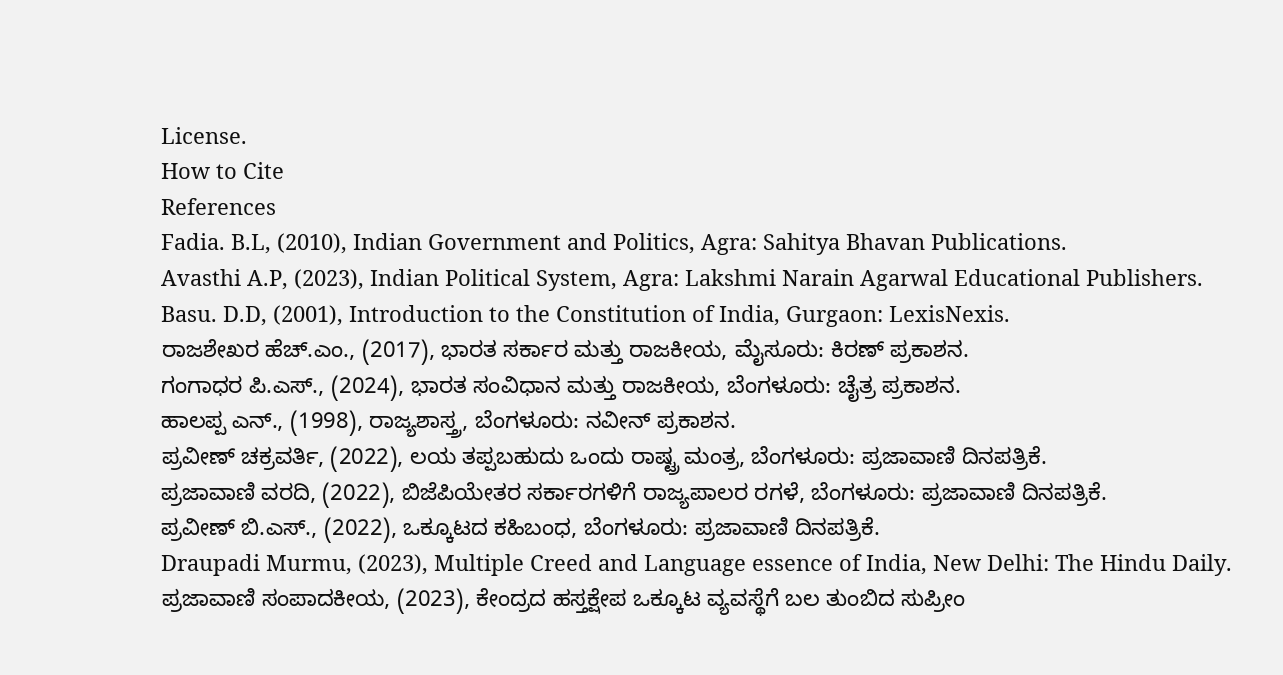License.
How to Cite
References
Fadia. B.L, (2010), Indian Government and Politics, Agra: Sahitya Bhavan Publications.
Avasthi A.P, (2023), Indian Political System, Agra: Lakshmi Narain Agarwal Educational Publishers.
Basu. D.D, (2001), Introduction to the Constitution of India, Gurgaon: LexisNexis.
ರಾಜಶೇಖರ ಹೆಚ್.ಎಂ., (2017), ಭಾರತ ಸರ್ಕಾರ ಮತ್ತು ರಾಜಕೀಯ, ಮೈಸೂರು: ಕಿರಣ್ ಪ್ರಕಾಶನ.
ಗಂಗಾಧರ ಪಿ.ಎಸ್., (2024), ಭಾರತ ಸಂವಿಧಾನ ಮತ್ತು ರಾಜಕೀಯ, ಬೆಂಗಳೂರು: ಚೈತ್ರ ಪ್ರಕಾಶನ.
ಹಾಲಪ್ಪ ಎನ್., (1998), ರಾಜ್ಯಶಾಸ್ತ್ರ, ಬೆಂಗಳೂರು: ನವೀನ್ ಪ್ರಕಾಶನ.
ಪ್ರವೀಣ್ ಚಕ್ರವರ್ತಿ, (2022), ಲಯ ತಪ್ಪಬಹುದು ಒಂದು ರಾಷ್ಟ್ರ ಮಂತ್ರ, ಬೆಂಗಳೂರು: ಪ್ರಜಾವಾಣಿ ದಿನಪತ್ರಿಕೆ.
ಪ್ರಜಾವಾಣಿ ವರದಿ, (2022), ಬಿಜೆಪಿಯೇತರ ಸರ್ಕಾರಗಳಿಗೆ ರಾಜ್ಯಪಾಲರ ರಗಳೆ, ಬೆಂಗಳೂರು: ಪ್ರಜಾವಾಣಿ ದಿನಪತ್ರಿಕೆ.
ಪ್ರವೀಣ್ ಬಿ.ಎಸ್., (2022), ಒಕ್ಕೂಟದ ಕಹಿಬಂಧ, ಬೆಂಗಳೂರು: ಪ್ರಜಾವಾಣಿ ದಿನಪತ್ರಿಕೆ.
Draupadi Murmu, (2023), Multiple Creed and Language essence of India, New Delhi: The Hindu Daily.
ಪ್ರಜಾವಾಣಿ ಸಂಪಾದಕೀಯ, (2023), ಕೇಂದ್ರದ ಹಸ್ತಕ್ಷೇಪ ಒಕ್ಕೂಟ ವ್ಯವಸ್ಥೆಗೆ ಬಲ ತುಂಬಿದ ಸುಪ್ರೀಂ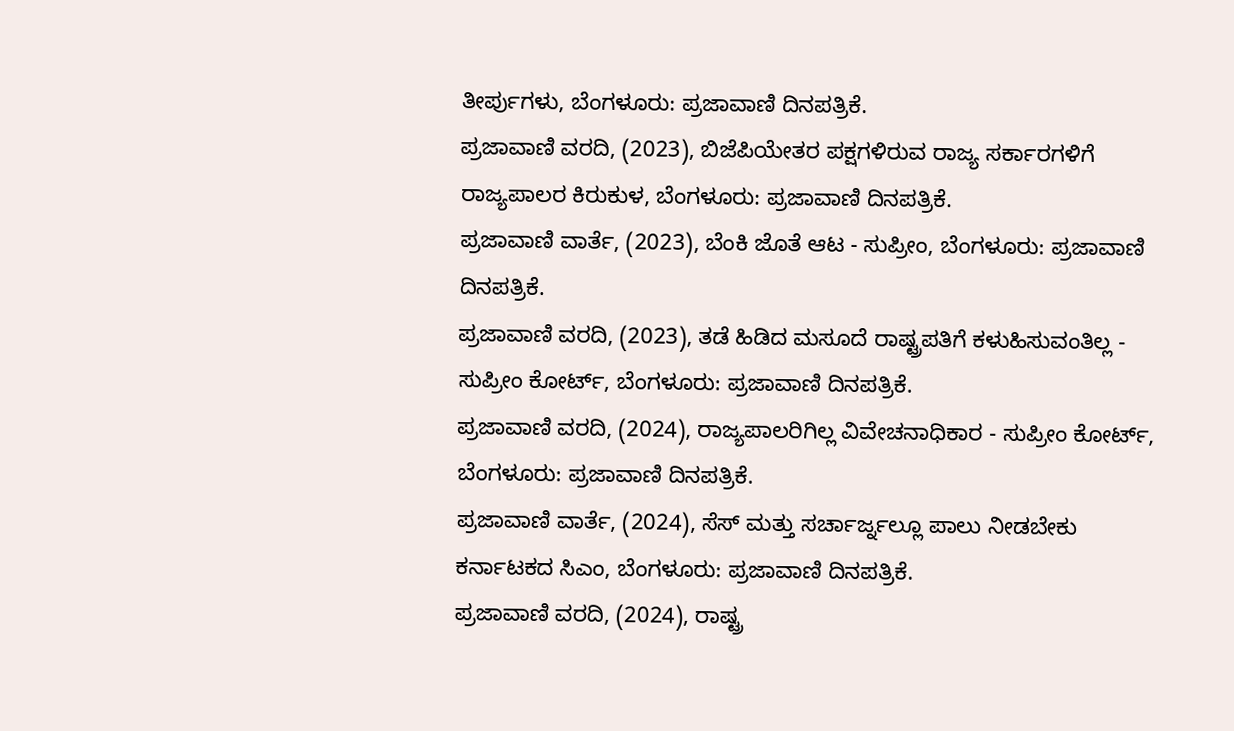ತೀರ್ಪುಗಳು, ಬೆಂಗಳೂರು: ಪ್ರಜಾವಾಣಿ ದಿನಪತ್ರಿಕೆ.
ಪ್ರಜಾವಾಣಿ ವರದಿ, (2023), ಬಿಜೆಪಿಯೇತರ ಪಕ್ಷಗಳಿರುವ ರಾಜ್ಯ ಸರ್ಕಾರಗಳಿಗೆ ರಾಜ್ಯಪಾಲರ ಕಿರುಕುಳ, ಬೆಂಗಳೂರು: ಪ್ರಜಾವಾಣಿ ದಿನಪತ್ರಿಕೆ.
ಪ್ರಜಾವಾಣಿ ವಾರ್ತೆ, (2023), ಬೆಂಕಿ ಜೊತೆ ಆಟ - ಸುಪ್ರೀಂ, ಬೆಂಗಳೂರು: ಪ್ರಜಾವಾಣಿ ದಿನಪತ್ರಿಕೆ.
ಪ್ರಜಾವಾಣಿ ವರದಿ, (2023), ತಡೆ ಹಿಡಿದ ಮಸೂದೆ ರಾಷ್ಟ್ರಪತಿಗೆ ಕಳುಹಿಸುವಂತಿಲ್ಲ - ಸುಪ್ರೀಂ ಕೋರ್ಟ್, ಬೆಂಗಳೂರು: ಪ್ರಜಾವಾಣಿ ದಿನಪತ್ರಿಕೆ.
ಪ್ರಜಾವಾಣಿ ವರದಿ, (2024), ರಾಜ್ಯಪಾಲರಿಗಿಲ್ಲ ವಿವೇಚನಾಧಿಕಾರ - ಸುಪ್ರೀಂ ಕೋರ್ಟ್, ಬೆಂಗಳೂರು: ಪ್ರಜಾವಾಣಿ ದಿನಪತ್ರಿಕೆ.
ಪ್ರಜಾವಾಣಿ ವಾರ್ತೆ, (2024), ಸೆಸ್ ಮತ್ತು ಸರ್ಚಾರ್ಜ್ನಲ್ಲೂ ಪಾಲು ನೀಡಬೇಕು ಕರ್ನಾಟಕದ ಸಿಎಂ, ಬೆಂಗಳೂರು: ಪ್ರಜಾವಾಣಿ ದಿನಪತ್ರಿಕೆ.
ಪ್ರಜಾವಾಣಿ ವರದಿ, (2024), ರಾಷ್ಟ್ರ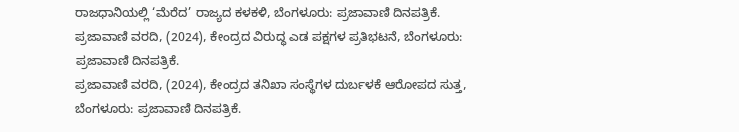ರಾಜಧಾನಿಯಲ್ಲಿ ‘ಮೆರೆದ’ ರಾಜ್ಯದ ಕಳಕಳಿ, ಬೆಂಗಳೂರು: ಪ್ರಜಾವಾಣಿ ದಿನಪತ್ರಿಕೆ.
ಪ್ರಜಾವಾಣಿ ವರದಿ, (2024), ಕೇಂದ್ರದ ವಿರುದ್ಧ ಎಡ ಪಕ್ಷಗಳ ಪ್ರತಿಭಟನೆ, ಬೆಂಗಳೂರು: ಪ್ರಜಾವಾಣಿ ದಿನಪತ್ರಿಕೆ.
ಪ್ರಜಾವಾಣಿ ವರದಿ, (2024), ಕೇಂದ್ರದ ತನಿಖಾ ಸಂಸ್ಥೆಗಳ ದುರ್ಬಳಕೆ ಆರೋಪದ ಸುತ್ತ, ಬೆಂಗಳೂರು: ಪ್ರಜಾವಾಣಿ ದಿನಪತ್ರಿಕೆ.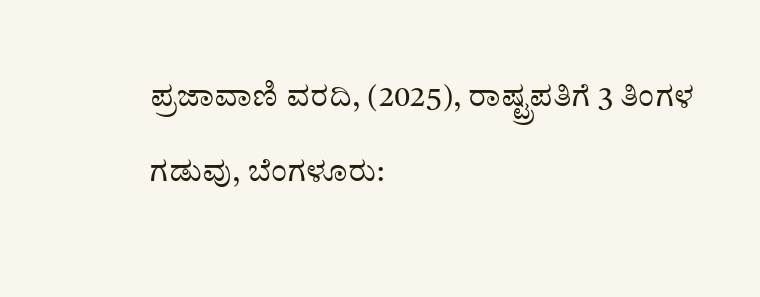ಪ್ರಜಾವಾಣಿ ವರದಿ, (2025), ರಾಷ್ಟ್ರಪತಿಗೆ 3 ತಿಂಗಳ ಗಡುವು, ಬೆಂಗಳೂರು: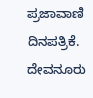ಪ್ರಜಾವಾಣಿ ದಿನಪತ್ರಿಕೆ.
ದೇವನೂರು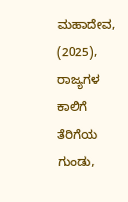ಮಹಾದೇವ, (2025), ರಾಜ್ಯಗಳ ಕಾಲಿಗೆ ತೆರಿಗೆಯ ಗುಂಡು,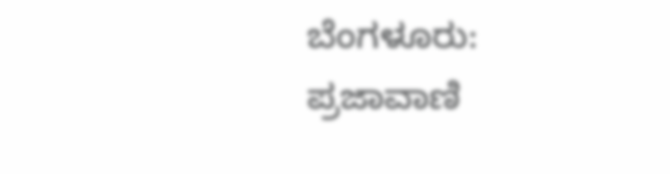ಬೆಂಗಳೂರು: ಪ್ರಜಾವಾಣಿ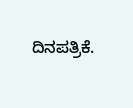ದಿನಪತ್ರಿಕೆ.